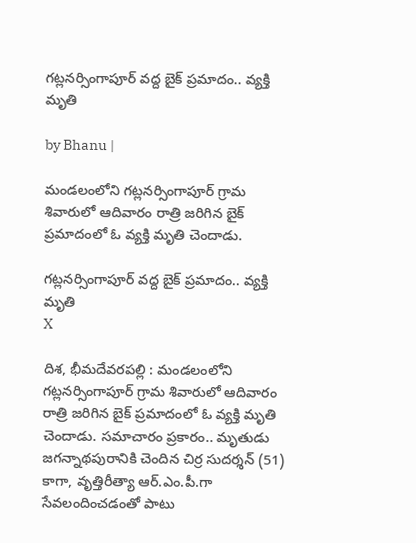గట్లనర్సింగాపూర్ వద్ద బైక్ ప్రమాదం.. వ్యక్తి మృతి

by Bhanu |

మండలంలోని గట్లనర్సింగాపూర్ గ్రామ శివారులో ఆదివారం రాత్రి జరిగిన బైక్ ప్రమాదంలో ఓ వ్యక్తి మృతి చెందాడు.

గట్లనర్సింగాపూర్ వద్ద బైక్ ప్రమాదం.. వ్యక్తి మృతి
X

దిశ, భీమదేవరపల్లి : మండలంలోని గట్లనర్సింగాపూర్ గ్రామ శివారులో ఆదివారం రాత్రి జరిగిన బైక్ ప్రమాదంలో ఓ వ్యక్తి మృతి చెందాడు. సమాచారం ప్రకారం.. మృతుడు జగన్నాథపురానికి చెందిన చిర్ర సుదర్శన్ (51) కాగా, వృత్తిరీత్యా ఆర్‌.ఎం.పీ.గా సేవలందించడంతో పాటు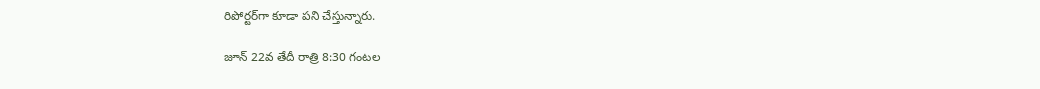రిపోర్టర్‌గా కూడా పని చేస్తున్నారు.

జూన్ 22వ తేదీ రాత్రి 8:30 గంటల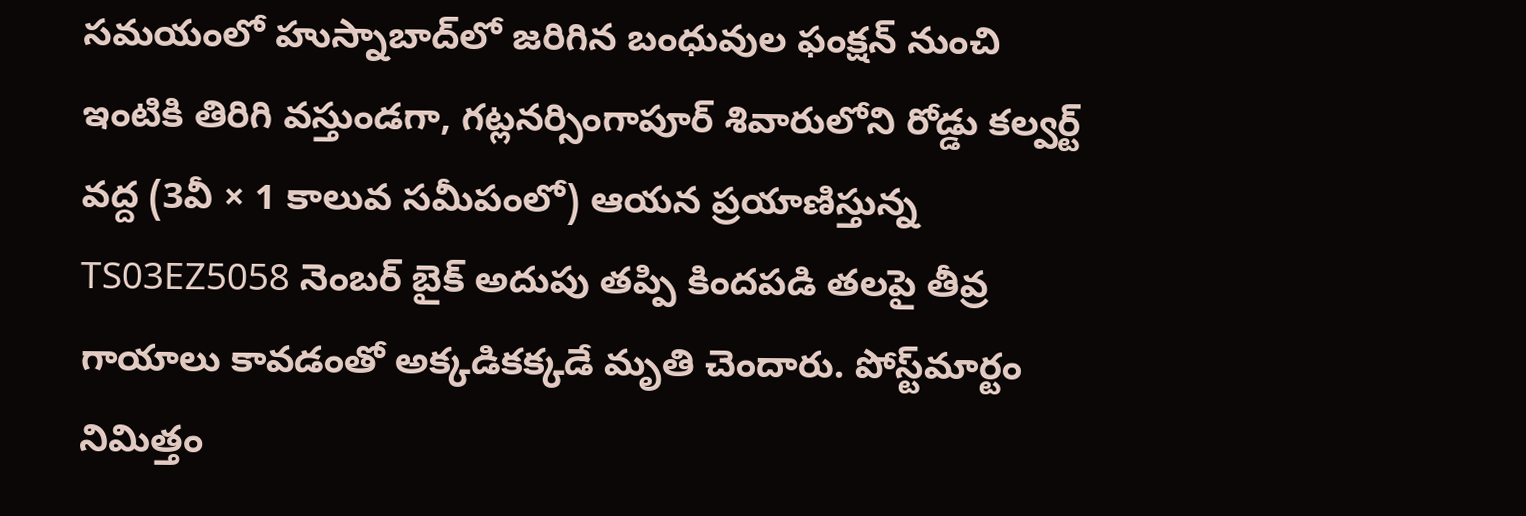సమయంలో హుస్నాబాద్‌లో జరిగిన బంధువుల ఫంక్షన్‌ నుంచి ఇంటికి తిరిగి వస్తుండగా, గట్లనర్సింగాపూర్ శివారులోని రోడ్డు కల్వర్ట్ వద్ద (3వీ × 1 కాలువ సమీపంలో) ఆయన ప్రయాణిస్తున్న TS03EZ5058 నెంబర్‌ బైక్‌ అదుపు తప్పి కిందపడి తలపై తీవ్ర గాయాలు కావడంతో అక్కడికక్కడే మృతి చెందారు. పోస్ట్‌మార్టం నిమిత్తం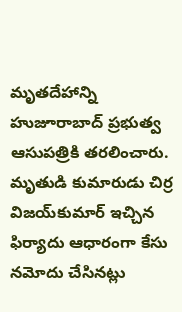మృతదేహాన్ని హుజూరాబాద్ ప్రభుత్వ ఆసుపత్రికి తరలించారు. మృతుడి కుమారుడు చిర్ర విజయ్‌కుమార్ ఇచ్చిన ఫిర్యాదు ఆధారంగా కేసు నమోదు చేసినట్లు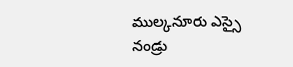ముల్కనూరు ఎస్సై నండ్రు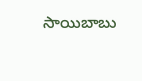సాయిబాబు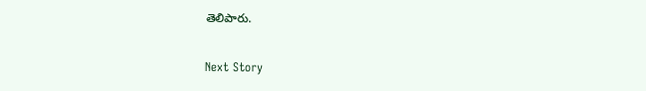తెలిపారు.

Next Story